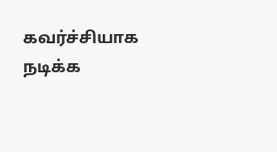கவர்ச்சியாக நடிக்க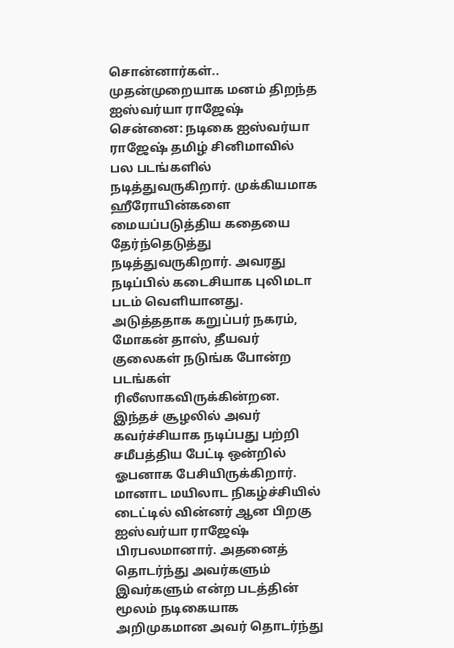சொன்னார்கள்.. முதன்முறையாக மனம் திறந்த ஐஸ்வர்யா ராஜேஷ்
சென்னை: நடிகை ஐஸ்வர்யா ராஜேஷ் தமிழ் சினிமாவில் பல படங்களில் நடித்துவருகிறார். முக்கியமாக ஹீரோயின்களை மையப்படுத்திய கதையை தேர்ந்தெடுத்து நடித்துவருகிறார். அவரது நடிப்பில் கடைசியாக புலிமடா படம் வெளியானது. அடுத்ததாக கறுப்பர் நகரம், மோகன் தாஸ், தீயவர் குலைகள் நடுங்க போன்ற படங்கள் ரிலீஸாகவிருக்கின்றன. இந்தச் சூழலில் அவர் கவர்ச்சியாக நடிப்பது பற்றி சமீபத்திய பேட்டி ஒன்றில் ஓபனாக பேசியிருக்கிறார்.
மானாட மயிலாட நிகழ்ச்சியில் டைட்டில் வின்னர் ஆன பிறகு ஐஸ்வர்யா ராஜேஷ் பிரபலமானார். அதனைத் தொடர்ந்து அவர்களும் இவர்களும் என்ற படத்தின் மூலம் நடிகையாக அறிமுகமான அவர் தொடர்ந்து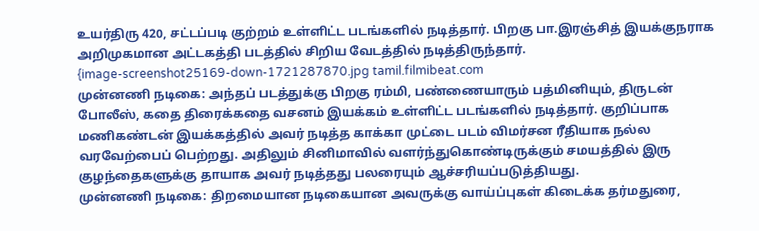உயர்திரு 420, சட்டப்படி குற்றம் உள்ளிட்ட படங்களில் நடித்தார். பிறகு பா.இரஞ்சித் இயக்குநராக அறிமுகமான அட்டகத்தி படத்தில் சிறிய வேடத்தில் நடித்திருந்தார்.
{image-screenshot25169-down-1721287870.jpg tamil.filmibeat.com
முன்னணி நடிகை: அந்தப் படத்துக்கு பிறகு ரம்மி, பண்ணையாரும் பத்மினியும், திருடன் போலீஸ், கதை திரைக்கதை வசனம் இயக்கம் உள்ளிட்ட படங்களில் நடித்தார். குறிப்பாக மணிகண்டன் இயக்கத்தில் அவர் நடித்த காக்கா முட்டை படம் விமர்சன ரீதியாக நல்ல வரவேற்பைப் பெற்றது. அதிலும் சினிமாவில் வளர்ந்துகொண்டிருக்கும் சமயத்தில் இரு குழந்தைகளுக்கு தாயாக அவர் நடித்தது பலரையும் ஆச்சரியப்படுத்தியது.
முன்னணி நடிகை: திறமையான நடிகையான அவருக்கு வாய்ப்புகள் கிடைக்க தர்மதுரை,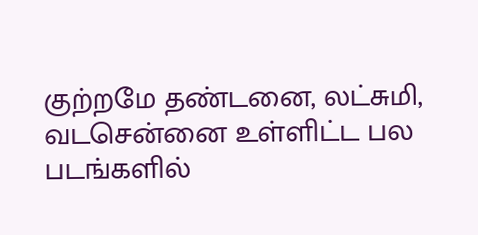குற்றமே தண்டனை, லட்சுமி, வடசென்னை உள்ளிட்ட பல படங்களில்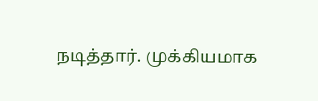நடித்தார். முக்கியமாக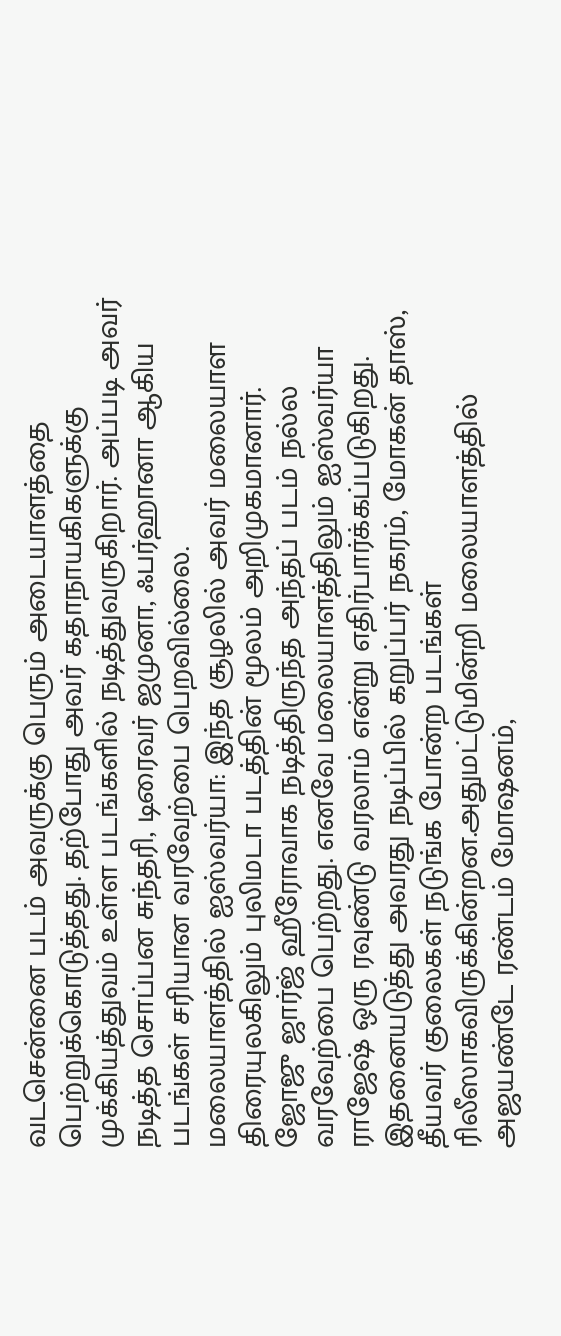வடசென்னை படம் அவருக்கு பெரும் அடையாளத்தை பெற்றுக்கொடுத்தது. தற்போது அவர் கதாநாயகிகளுக்கு முக்கியத்துவம் உள்ள படங்களில் நடித்துவருகிறார். அப்படி அவர் நடித்த சொப்பன சுந்தரி, டிரைவர் ஜமுனா, ஃபர்ஹானா ஆகிய படங்கள் சரியான வரவேற்பை பெறவில்லை.
மலையாளத்தில் ஐஸ்வர்யா: இந்த சூழலில் அவர் மலையாள திரையுலகிலும் புலிமடா படத்தின் மூலம் அறிமுகமானார். ஜோஜு ஜார்ஜ் ஹீரோவாக நடித்திருந்த அந்தப் படம் நல்ல வரவேற்பை பெற்றது. எனவே மலையாளத்திலும் ஐஸ்வர்யா ராஜேஷ் ஒரு ரவுண்டு வரலாம் என்று எதிர்பார்க்கப்படுகிறது. இதனையடுத்து அவரது நடிப்பில் கறுப்பர் நகரம், மோகன் தாஸ், தீயவர் குலைகள் நடுங்க போன்ற படங்கள் ரிலீஸாகவிருக்கின்றன.அதுமட்டுமின்றி மலையாளத்தில் அஜயண்டே ரண்டம் மோஷனம்,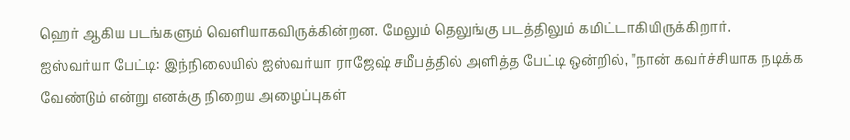ஹெர் ஆகிய படங்களும் வெளியாகவிருக்கின்றன. மேலும் தெலுங்கு படத்திலும் கமிட்டாகியிருக்கிறார்.
ஐஸ்வர்யா பேட்டி: இந்நிலையில் ஐஸ்வர்யா ராஜேஷ் சமீபத்தில் அளித்த பேட்டி ஒன்றில், "நான் கவர்ச்சியாக நடிக்க வேண்டும் என்று எனக்கு நிறைய அழைப்புகள்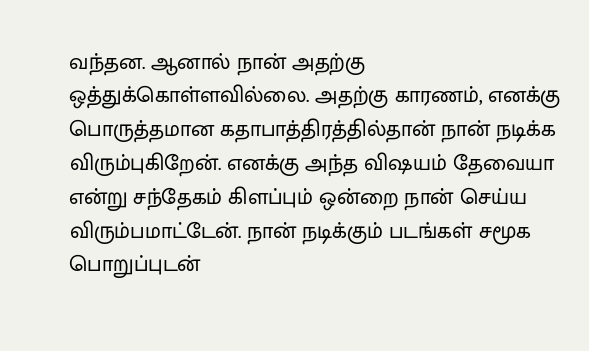வந்தன. ஆனால் நான் அதற்கு ஒத்துக்கொள்ளவில்லை. அதற்கு காரணம், எனக்கு பொருத்தமான கதாபாத்திரத்தில்தான் நான் நடிக்க விரும்புகிறேன். எனக்கு அந்த விஷயம் தேவையா என்று சந்தேகம் கிளப்பும் ஒன்றை நான் செய்ய விரும்பமாட்டேன். நான் நடிக்கும் படங்கள் சமூக பொறுப்புடன்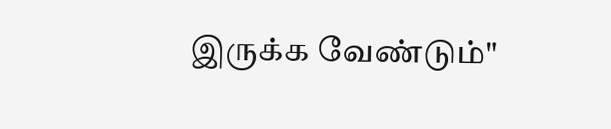இருக்க வேண்டும்"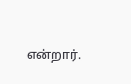என்றார்.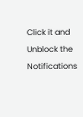Click it and Unblock the Notifications